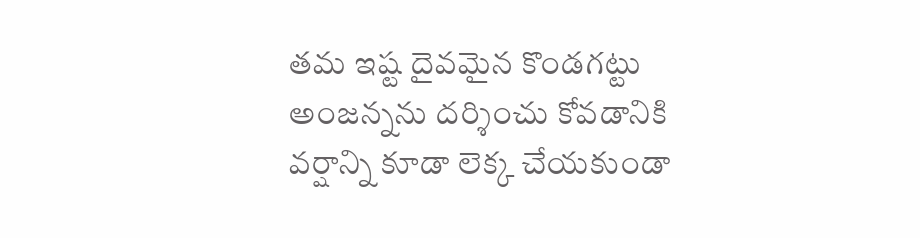తమ ఇష్ట దైవమైన కొండగట్టు అంజన్నను దర్శించు కోవడానికి వర్షాన్ని కూడా లెక్క చేయకుండా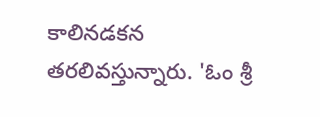కాలినడకన తరలివస్తున్నారు. 'ఓం శ్రీ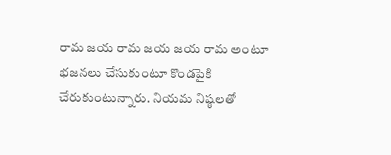రామ జయ రామ జయ జయ రామ అంటూ భజనలు చేసుకుంటూ కొండపైకి చేరుకుంటున్నారు. నియమ నిష్ఠలతో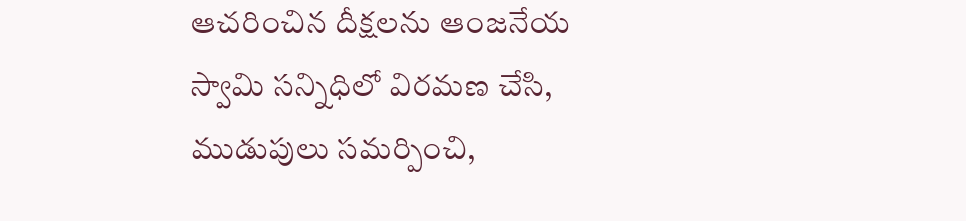ఆచరించిన దీక్షలను ఆంజనేయ స్వామి సన్నిధిలో విరమణ చేసి, ముడుపులు సమర్పించి,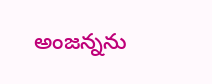అంజన్నను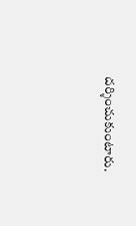దర్శించుకుంటారు.